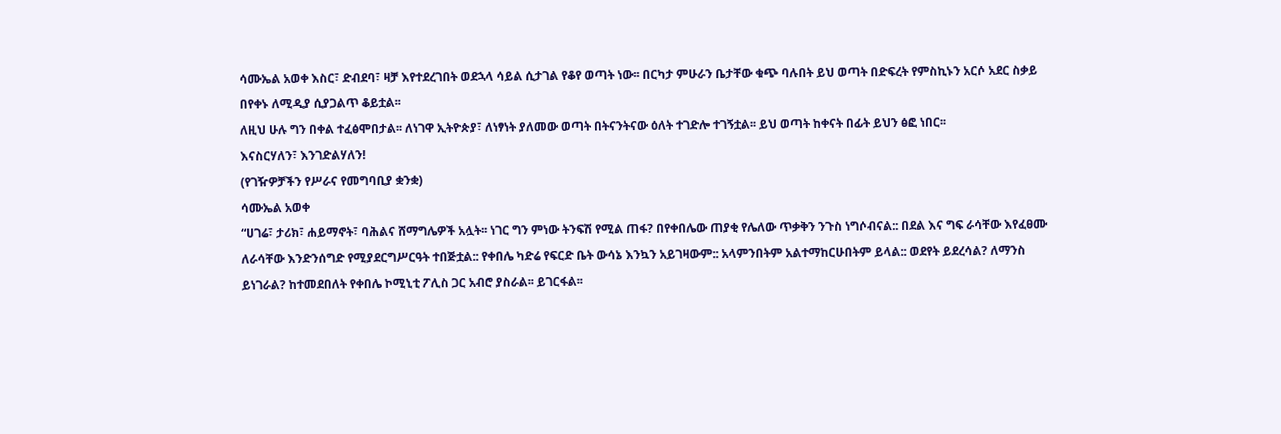ሳሙኤል አወቀ እስር፣ ድብደባ፣ ዛቻ እየተደረገበት ወደኋላ ሳይል ሲታገል የቆየ ወጣት ነው፡፡ በርካታ ምሁራን ቤታቸው ቁጭ ባሉበት ይህ ወጣት በድፍረት የምስኪኑን አርሶ አደር ስቃይ በየቀኑ ለሚዲያ ሲያጋልጥ ቆይቷል፡፡
ለዚህ ሁሉ ግን በቀል ተፈፅሞበታል፡፡ ለነገዋ ኢትዮጵያ፣ ለነፃነት ያለመው ወጣት በትናንትናው ዕለት ተገድሎ ተገኝቷል፡፡ ይህ ወጣት ከቀናት በፊት ይህን ፅፎ ነበር፡፡
እናስርሃለን፣ እንገድልሃለን!
(የገዥዎቻችን የሥራና የመግባቢያ ቋንቋ)
ሳሙኤል አወቀ
“ሀገሬ፣ ታሪክ፣ ሐይማኖት፣ ባሕልና ሸማግሌዎች አሏት፡፡ ነገር ግን ምነው ትንፍሽ የሚል ጠፋ? በየቀበሌው ጠያቂ የሌለው ጥቃቅን ንጉስ ነግሶብናል:: በደል እና ግፍ ራሳቸው እየፈፀሙ ለራሳቸው እንድንሰግድ የሚያደርግሥርዓት ተበጅቷል:: የቀበሌ ካድሬ የፍርድ ቤት ውሳኔ እንኳን አይገዛውም:: አላምንበትም አልተማከርሁበትም ይላል:: ወደየት ይደረሳል? ለማንስ ይነገራል? ከተመደበለት የቀበሌ ኮሚኒቲ ፖሊስ ጋር አብሮ ያስራል፡፡ ይገርፋል፡፡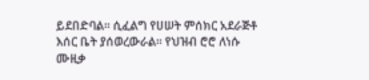ይደበድባል፡፡ ሲፈልግ የሀሠት ምሰክር አደራጅቶ እሰር ቤት ያሰወረውራል፡፡ የህዝብ ሮሮ ለነሱ ሙዚቃ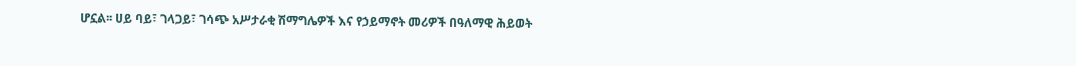ሆኗል፡፡ ሀይ ባይ፣ ገላጋይ፣ ገሳጭ አሥታራቂ ሽማግሌዎች እና የኃይማኖት መሪዎች በዓለማዊ ሕይወት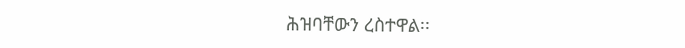ሕዝባቸውን ረስተዋል፡፡